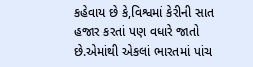કહેવાય છે કે,વિશ્વમાં કેરીની સાત હજાર કરતાં પણ વધારે જાતો છે.એમાંથી એકલાં ભારતમાં પાંચ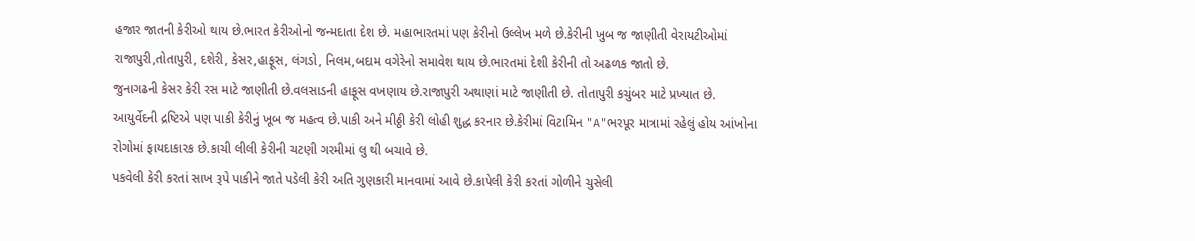હજાર જાતની કેરીઓ થાય છે.ભારત કેરીઓનો જન્મદાતા દેશ છે. મહાભારતમાં પણ કેરીનો ઉલ્લેખ મળે છે.કેરીની ખુબ જ જાણીતી વેરાયટીઓમાં રાજાપુરી,તોતાપુરી, દશેરી, કેસર,હાફૂસ, લંગડો, નિલમ,બદામ વગેરેનો સમાવેશ થાય છે.ભારતમાં દેશી કેરીની તો અઢળક જાતો છે.
જુનાગઢની કેસર કેરી રસ માટે જાણીતી છે.વલસાડની હાફૂસ વખણાય છે.રાજાપુરી અથાણાં માટે જાણીતી છે. તોતાપુરી કચુંબર માટે પ્રખ્યાત છે.
આયુર્વેદની દ્રષ્ટિએ પણ પાકી કેરીનું ખૂબ જ મહત્વ છે.પાકી અને મીઠ્ઠી કેરી લોહી શુદ્ધ કરનાર છે.કેરીમાં વિટામિન "A"ભરપૂર માત્રામાં રહેલું હોય આંખોના રોગોમાં ફાયદાકારક છે.કાચી લીલી કેરીની ચટણી ગરમીમાં લુ થી બચાવે છે.
પકવેલી કેરી કરતાં સાખ રૂપે પાકીને જાતે પડેલી કેરી અતિ ગુણકારી માનવામાં આવે છે.કાપેલી કેરી કરતાં ગોળીને ચુસેલી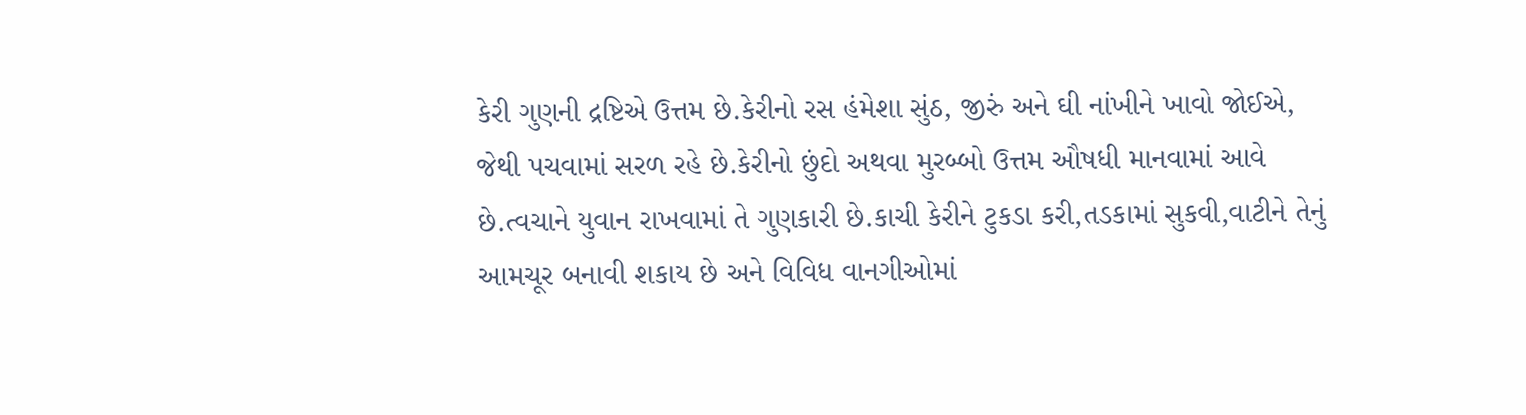કેરી ગુણની દ્રષ્ટિએ ઉત્તમ છે.કેરીનો રસ હંમેશા સુંઠ, જીરું અને ઘી નાંખીને ખાવો જોઈએ, જેથી પચવામાં સરળ રહે છે.કેરીનો છુંદો અથવા મુરબ્બો ઉત્તમ ઔષધી માનવામાં આવે છે.ત્વચાને યુવાન રાખવામાં તે ગુણકારી છે.કાચી કેરીને ટુકડા કરી,તડકામાં સુકવી,વાટીને તેનું આમચૂર બનાવી શકાય છે અને વિવિધ વાનગીઓમાં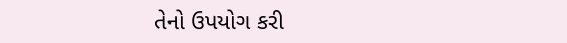તેનો ઉપયોગ કરી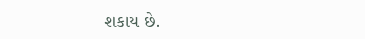શકાય છે.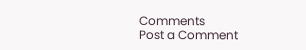Comments
Post a Comment